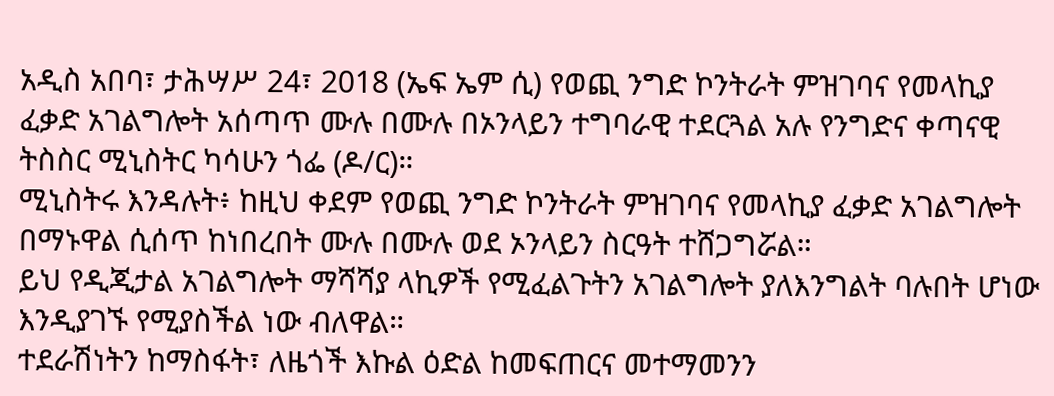አዲስ አበባ፣ ታሕሣሥ 24፣ 2018 (ኤፍ ኤም ሲ) የወጪ ንግድ ኮንትራት ምዝገባና የመላኪያ ፈቃድ አገልግሎት አሰጣጥ ሙሉ በሙሉ በኦንላይን ተግባራዊ ተደርጓል አሉ የንግድና ቀጣናዊ ትስስር ሚኒስትር ካሳሁን ጎፌ (ዶ/ር)።
ሚኒስትሩ እንዳሉት፥ ከዚህ ቀደም የወጪ ንግድ ኮንትራት ምዝገባና የመላኪያ ፈቃድ አገልግሎት በማኑዋል ሲሰጥ ከነበረበት ሙሉ በሙሉ ወደ ኦንላይን ስርዓት ተሸጋግሯል።
ይህ የዲጂታል አገልግሎት ማሻሻያ ላኪዎች የሚፈልጉትን አገልግሎት ያለእንግልት ባሉበት ሆነው እንዲያገኙ የሚያስችል ነው ብለዋል።
ተደራሽነትን ከማስፋት፣ ለዜጎች እኩል ዕድል ከመፍጠርና መተማመንን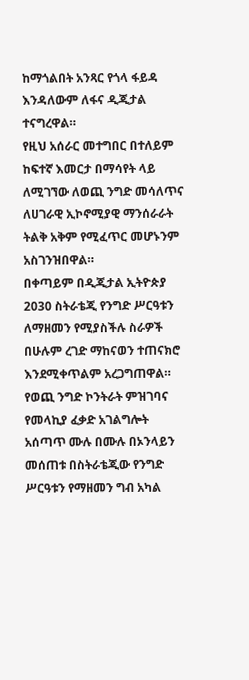ከማጎልበት አንጻር የጎላ ፋይዳ እንዳለውም ለፋና ዲጂታል ተናግረዋል።
የዚህ አሰራር መተግበር በተለይም ከፍተኛ እመርታ በማሳየት ላይ ለሚገኘው ለወጪ ንግድ መሳለጥና ለሀገራዊ ኢኮኖሚያዊ ማንሰራራት ትልቅ አቅም የሚፈጥር መሆኑንም አስገንዝበዋል።
በቀጣይም በዲጂታል ኢትዮጵያ 2030 ስትራቴጂ የንግድ ሥርዓቱን ለማዘመን የሚያስችሉ ስራዎች በሁሉም ረገድ ማከናወን ተጠናክሮ እንደሚቀጥልም አረጋግጠዋል።
የወጪ ንግድ ኮንትራት ምዝገባና የመላኪያ ፈቃድ አገልግሎት አሰጣጥ ሙሉ በሙሉ በኦንላይን መሰጠቱ በስትራቴጂው የንግድ ሥርዓቱን የማዘመን ግብ አካል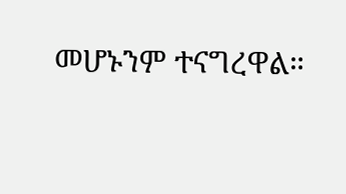መሆኑንም ተናግረዋል።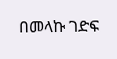በመላኩ ገድፍ